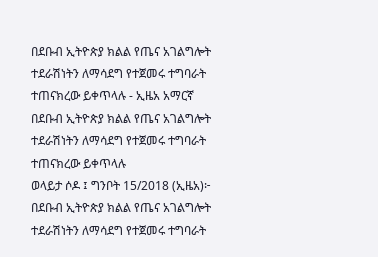በደቡብ ኢትዮጵያ ክልል የጤና አገልግሎት ተደራሽነትን ለማሳደግ የተጀመሩ ተግባራት ተጠናክረው ይቀጥላሉ - ኢዜአ አማርኛ
በደቡብ ኢትዮጵያ ክልል የጤና አገልግሎት ተደራሽነትን ለማሳደግ የተጀመሩ ተግባራት ተጠናክረው ይቀጥላሉ
ወላይታ ሶዶ ፤ ግንቦት 15/2018 (ኢዜአ)፦ በደቡብ ኢትዮጵያ ክልል የጤና አገልግሎት ተደራሽነትን ለማሳደግ የተጀመሩ ተግባራት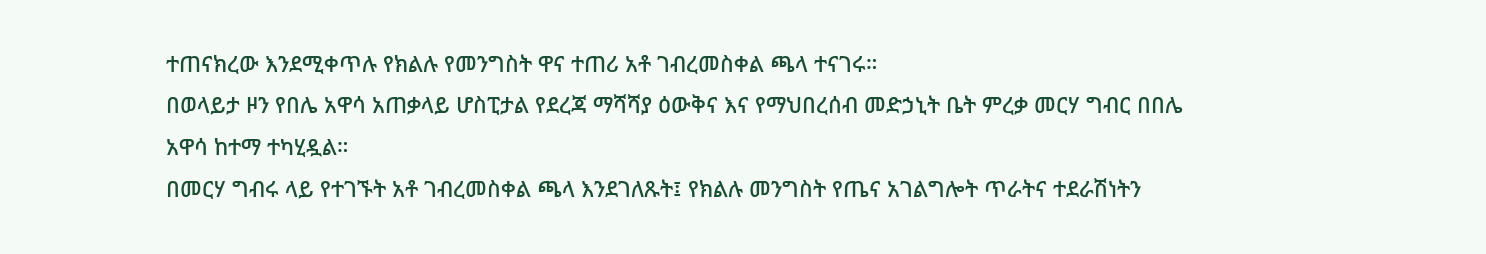ተጠናክረው እንደሚቀጥሉ የክልሉ የመንግስት ዋና ተጠሪ አቶ ገብረመስቀል ጫላ ተናገሩ።
በወላይታ ዞን የበሌ አዋሳ አጠቃላይ ሆስፒታል የደረጃ ማሻሻያ ዕውቅና እና የማህበረሰብ መድኃኒት ቤት ምረቃ መርሃ ግብር በበሌ አዋሳ ከተማ ተካሂዷል።
በመርሃ ግብሩ ላይ የተገኙት አቶ ገብረመስቀል ጫላ እንደገለጹት፤ የክልሉ መንግስት የጤና አገልግሎት ጥራትና ተደራሽነትን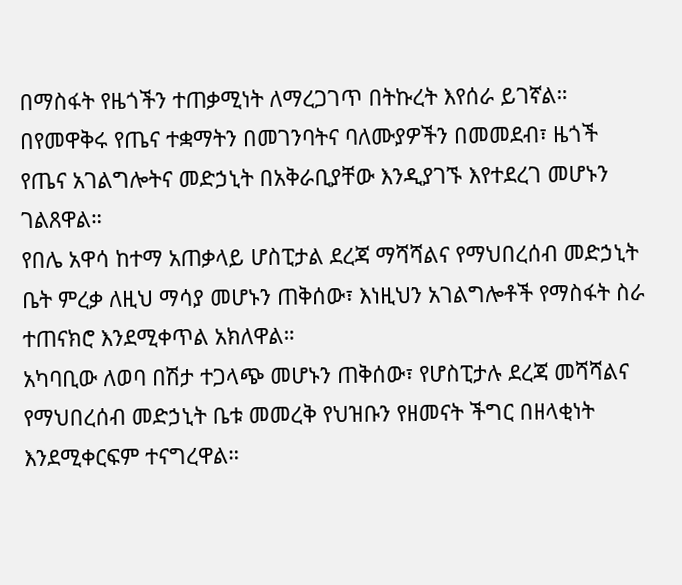በማስፋት የዜጎችን ተጠቃሚነት ለማረጋገጥ በትኩረት እየሰራ ይገኛል።
በየመዋቅሩ የጤና ተቋማትን በመገንባትና ባለሙያዎችን በመመደብ፣ ዜጎች የጤና አገልግሎትና መድኃኒት በአቅራቢያቸው እንዲያገኙ እየተደረገ መሆኑን ገልጸዋል።
የበሌ አዋሳ ከተማ አጠቃላይ ሆስፒታል ደረጃ ማሻሻልና የማህበረሰብ መድኃኒት ቤት ምረቃ ለዚህ ማሳያ መሆኑን ጠቅሰው፣ እነዚህን አገልግሎቶች የማስፋት ስራ ተጠናክሮ እንደሚቀጥል አክለዋል።
አካባቢው ለወባ በሽታ ተጋላጭ መሆኑን ጠቅሰው፣ የሆስፒታሉ ደረጃ መሻሻልና የማህበረሰብ መድኃኒት ቤቱ መመረቅ የህዝቡን የዘመናት ችግር በዘላቂነት እንደሚቀርፍም ተናግረዋል።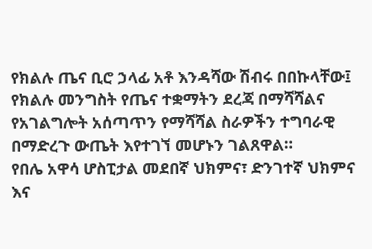የክልሉ ጤና ቢሮ ኃላፊ አቶ እንዳሻው ሽብሩ በበኩላቸው፤ የክልሉ መንግስት የጤና ተቋማትን ደረጃ በማሻሻልና የአገልግሎት አሰጣጥን የማሻሻል ስራዎችን ተግባራዊ በማድረጉ ውጤት እየተገኘ መሆኑን ገልጸዋል።
የበሌ አዋሳ ሆስፒታል መደበኛ ህክምና፣ ድንገተኛ ህክምና እና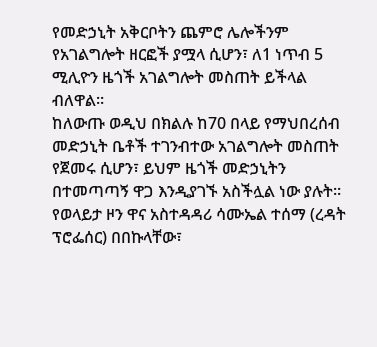የመድኃኒት አቅርቦትን ጨምሮ ሌሎችንም የአገልግሎት ዘርፎች ያሟላ ሲሆን፣ ለ1 ነጥብ 5 ሚሊዮን ዜጎች አገልግሎት መስጠት ይችላል ብለዋል።
ከለውጡ ወዲህ በክልሉ ከ70 በላይ የማህበረሰብ መድኃኒት ቤቶች ተገንብተው አገልግሎት መስጠት የጀመሩ ሲሆን፣ ይህም ዜጎች መድኃኒትን በተመጣጣኝ ዋጋ እንዲያገኙ አስችሏል ነው ያሉት።
የወላይታ ዞን ዋና አስተዳዳሪ ሳሙኤል ተሰማ (ረዳት ፕሮፌሰር) በበኩላቸው፣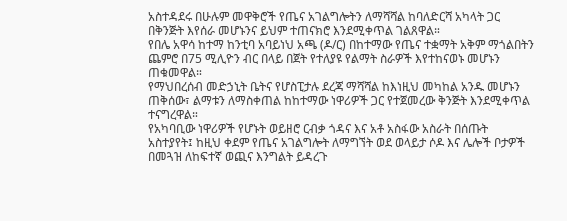አስተዳደሩ በሁሉም መዋቅሮች የጤና አገልግሎትን ለማሻሻል ከባለድርሻ አካላት ጋር በቅንጅት እየሰራ መሆኑንና ይህም ተጠናክሮ እንደሚቀጥል ገልጸዋል።
የበሌ አዋሳ ከተማ ከንቲባ አባይነህ አጫ (ዶ/ር) በከተማው የጤና ተቋማት አቅም ማጎልበትን ጨምሮ በ75 ሚሊዮን ብር በላይ በጀት የተለያዩ የልማት ስራዎች እየተከናወኑ መሆኑን ጠቁመዋል።
የማህበረሰብ መድኃኒት ቤትና የሆስፒታሉ ደረጃ ማሻሻል ከእነዚህ መካከል አንዱ መሆኑን ጠቅሰው፣ ልማቱን ለማስቀጠል ከከተማው ነዋሪዎች ጋር የተጀመረው ቅንጅት እንደሚቀጥል ተናግረዋል።
የአካባቢው ነዋሪዎች የሆኑት ወይዘሮ ርብቃ ጎዳና እና አቶ አስፋው አስራት በሰጡት አስተያየት፤ ከዚህ ቀደም የጤና አገልግሎት ለማግኘት ወደ ወላይታ ሶዶ እና ሌሎች ቦታዎች በመጓዝ ለከፍተኛ ወጪና እንግልት ይዳረጉ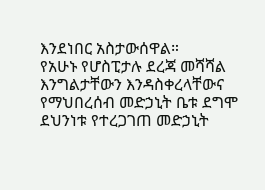እንደነበር አስታውሰዋል።
የአሁኑ የሆስፒታሉ ደረጃ መሻሻል እንግልታቸውን እንዳስቀረላቸውና የማህበረሰብ መድኃኒት ቤቱ ደግሞ ደህንነቱ የተረጋገጠ መድኃኒት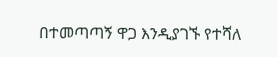በተመጣጣኝ ዋጋ እንዲያገኙ የተሻለ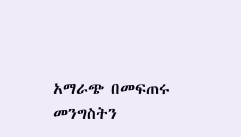አማራጭ በመፍጠሩ መንግስትን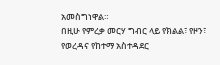አመስግነዋል።
በዚሁ የምረቃ መርሃ ግብር ላይ የክልል፣ የዞን፣ የወረዳና የከተማ አስተዳደር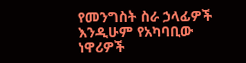የመንግስት ስራ ኃላፊዎች እንዲሁም የአካባቢው ነዋሪዎች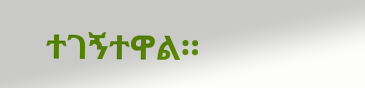ተገኝተዋል።